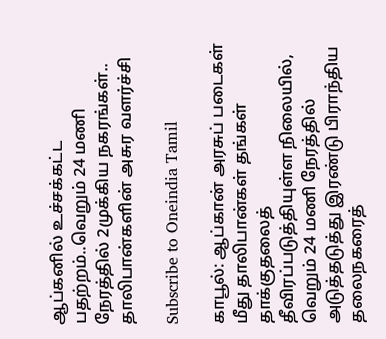ஆப்கனில் உச்சக்கட்ட பதற்றம்..வெறும் 24 மணி நேரத்தில் 2முக்கிய நகரங்கள்.. தாலிபான்களின் அசுர வளர்ச்சி

Subscribe to Oneindia Tamil

காபூல்: ஆப்கான் அரசுப் படைகள் மீது தாலிபான்கள் தங்கள் தாக்குதலைத் தீவிரப்படுத்தியுள்ள நிலையில், வெறும் 24 மணி நேரத்தில் அடுத்தடுத்து இரண்டு பிராந்திய தலைநகரைத்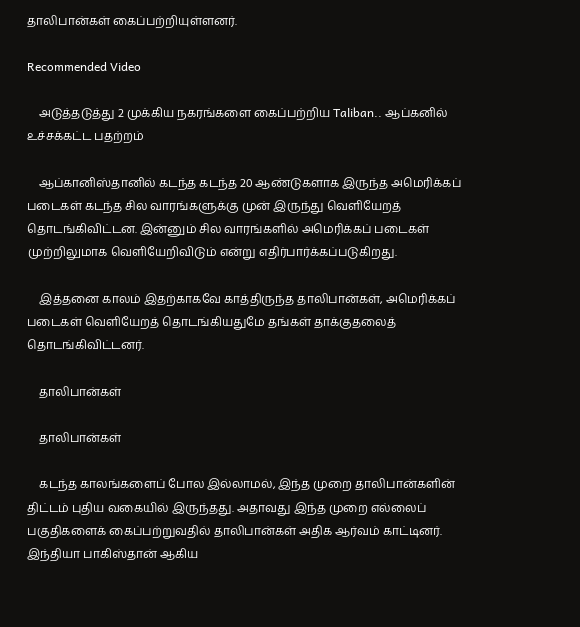தாலிபான்கள் கைப்பற்றியுள்ளனர்.

Recommended Video

    அடுத்தடுத்து 2 முக்கிய நகரங்களை கைப்பற்றிய Taliban.. ஆப்கனில் உச்சக்கட்ட பதற்றம்

    ஆப்கானிஸ்தானில் கடந்த கடந்த 20 ஆண்டுகளாக இருந்த அமெரிக்கப் படைகள் கடந்த சில வாரங்களுக்கு முன் இருந்து வெளியேறத் தொடங்கிவிட்டன. இன்னும் சில வாரங்களில் அமெரிக்கப் படைகள் முற்றிலுமாக வெளியேறிவிடும் என்று எதிர்பார்க்கப்படுகிறது.

    இத்தனை காலம் இதற்காகவே காத்திருந்த தாலிபான்கள், அமெரிக்கப் படைகள் வெளியேறத் தொடங்கியதுமே தங்கள் தாக்குதலைத் தொடங்கிவிட்டனர்.

    தாலிபான்கள்

    தாலிபான்கள்

    கடந்த காலங்களைப் போல இல்லாமல், இந்த முறை தாலிபான்களின் திட்டம் புதிய வகையில் இருந்தது. அதாவது இந்த முறை எல்லைப் பகுதிகளைக் கைப்பற்றுவதில் தாலிபான்கள் அதிக ஆர்வம் காட்டினர். இந்தியா பாகிஸ்தான் ஆகிய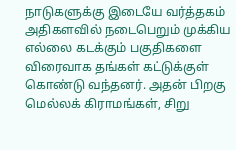நாடுகளுக்கு இடையே வர்த்தகம் அதிகளவில் நடைபெறும் முக்கிய எல்லை கடக்கும் பகுதிகளை விரைவாக தங்கள் கட்டுக்குள் கொண்டு வந்தனர். அதன் பிறகு மெல்லக் கிராமங்கள், சிறு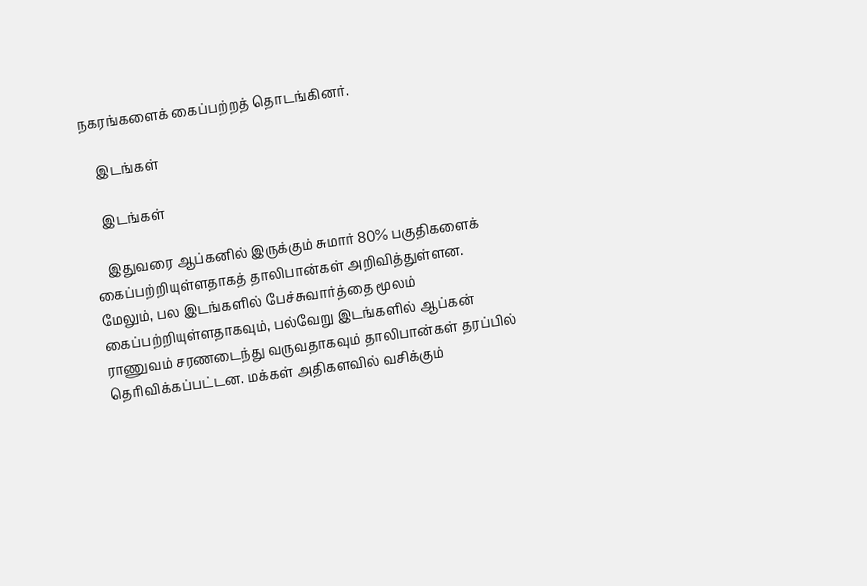நகரங்களைக் கைப்பற்றத் தொடங்கினர்.

    இடங்கள்

    இடங்கள்

    இதுவரை ஆப்கனில் இருக்கும் சுமார் 80% பகுதிகளைக் கைப்பற்றியுள்ளதாகத் தாலிபான்கள் அறிவித்துள்ளன. மேலும், பல இடங்களில் பேச்சுவார்த்தை மூலம் கைப்பற்றியுள்ளதாகவும், பல்வேறு இடங்களில் ஆப்கன் ராணுவம் சரணடைந்து வருவதாகவும் தாலிபான்கள் தரப்பில் தெரிவிக்கப்பட்டன. மக்கள் அதிகளவில் வசிக்கும்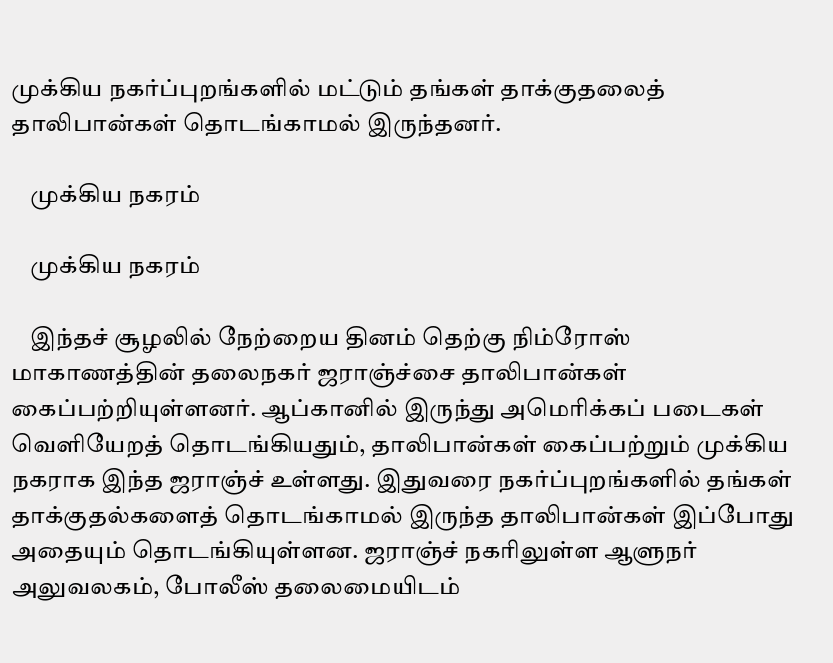முக்கிய நகர்ப்புறங்களில் மட்டும் தங்கள் தாக்குதலைத் தாலிபான்கள் தொடங்காமல் இருந்தனர்.

    முக்கிய நகரம்

    முக்கிய நகரம்

    இந்தச் சூழலில் நேற்றைய தினம் தெற்கு நிம்ரோஸ் மாகாணத்தின் தலைநகர் ஜராஞ்ச்சை தாலிபான்கள் கைப்பற்றியுள்ளனர். ஆப்கானில் இருந்து அமெரிக்கப் படைகள் வெளியேறத் தொடங்கியதும், தாலிபான்கள் கைப்பற்றும் முக்கிய நகராக இந்த ஜராஞ்ச் உள்ளது. இதுவரை நகர்ப்புறங்களில் தங்கள் தாக்குதல்களைத் தொடங்காமல் இருந்த தாலிபான்கள் இப்போது அதையும் தொடங்கியுள்ளன. ஜராஞ்ச் நகரிலுள்ள ஆளுநர் அலுவலகம், போலீஸ் தலைமையிடம்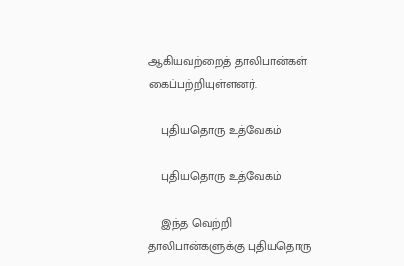ஆகியவற்றைத் தாலிபான்கள் கைப்பற்றியுள்ளனர்.

    புதியதொரு உத்வேகம்

    புதியதொரு உத்வேகம்

    இந்த வெற்றி தாலிபான்களுக்கு புதியதொரு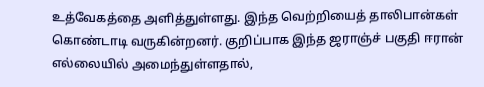உத்வேகத்தை அளித்துள்ளது. இந்த வெற்றியைத் தாலிபான்கள் கொண்டாடி வருகின்றனர். குறிப்பாக இந்த ஜராஞ்ச் பகுதி ஈரான் எல்லையில் அமைந்துள்ளதால்,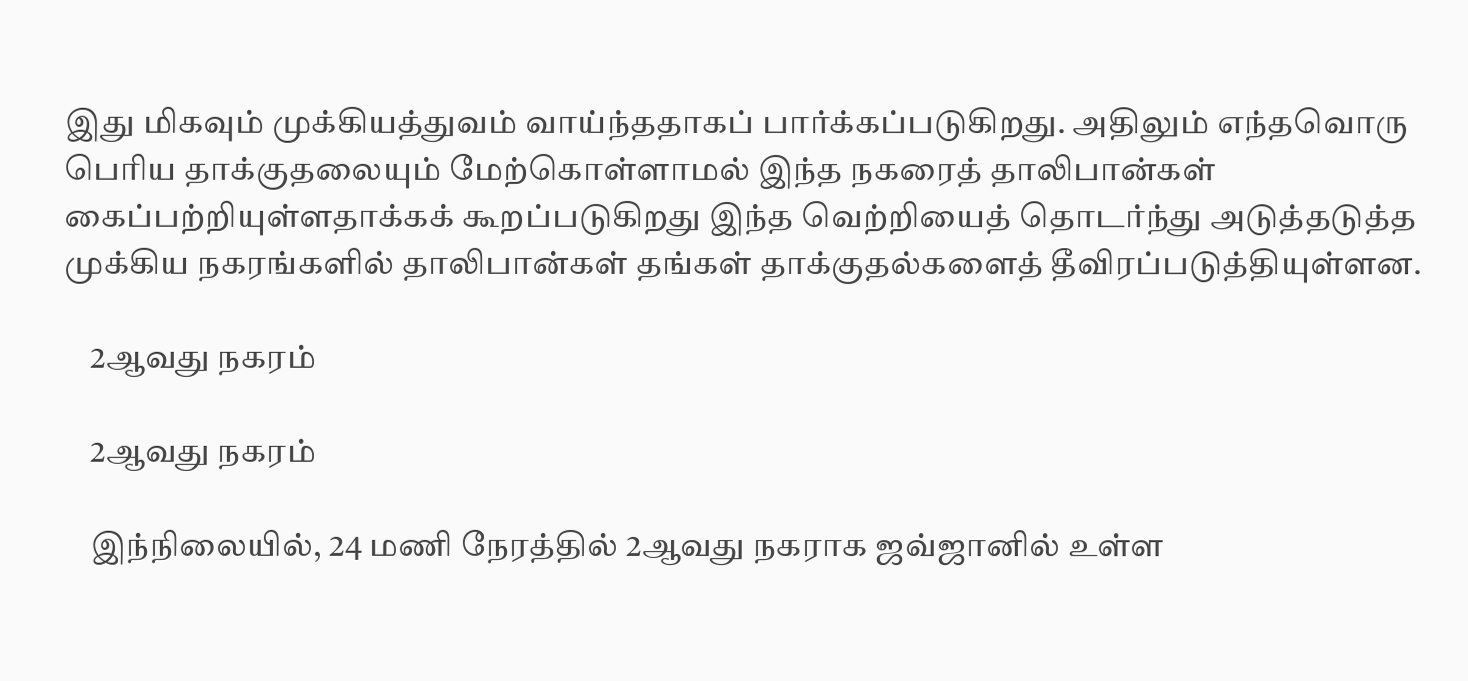இது மிகவும் முக்கியத்துவம் வாய்ந்ததாகப் பார்க்கப்படுகிறது. அதிலும் எந்தவொரு பெரிய தாக்குதலையும் மேற்கொள்ளாமல் இந்த நகரைத் தாலிபான்கள் கைப்பற்றியுள்ளதாக்கக் கூறப்படுகிறது இந்த வெற்றியைத் தொடர்ந்து அடுத்தடுத்த முக்கிய நகரங்களில் தாலிபான்கள் தங்கள் தாக்குதல்களைத் தீவிரப்படுத்தியுள்ளன.

    2ஆவது நகரம்

    2ஆவது நகரம்

    இந்நிலையில், 24 மணி நேரத்தில் 2ஆவது நகராக ஜவ்ஜானில் உள்ள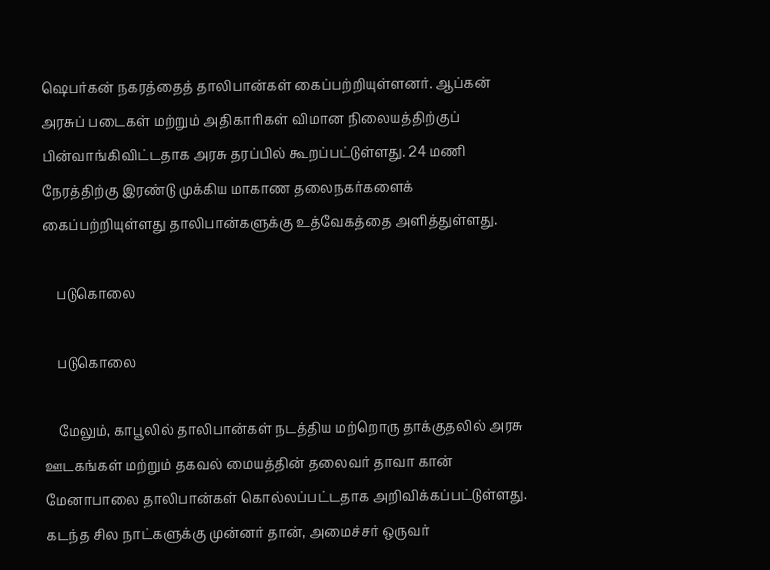ஷெபர்கன் நகரத்தைத் தாலிபான்கள் கைப்பற்றியுள்ளனர். ஆப்கன் அரசுப் படைகள் மற்றும் அதிகாரிகள் விமான நிலையத்திற்குப் பின்வாங்கிவிட்டதாக அரசு தரப்பில் கூறப்பட்டுள்ளது. 24 மணி நேரத்திற்கு இரண்டு முக்கிய மாகாண தலைநகர்களைக் கைப்பற்றியுள்ளது தாலிபான்களுக்கு உத்வேகத்தை அளித்துள்ளது.

    படுகொலை

    படுகொலை

    மேலும், காபூலில் தாலிபான்கள் நடத்திய மற்றொரு தாக்குதலில் அரசு ஊடகங்கள் மற்றும் தகவல் மையத்தின் தலைவர் தாவா கான் மேனாபாலை தாலிபான்கள் கொல்லப்பட்டதாக அறிவிக்கப்பட்டுள்ளது. கடந்த சில நாட்களுக்கு முன்னர் தான், அமைச்சர் ஒருவர்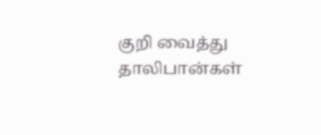குறி வைத்து தாலிபான்கள்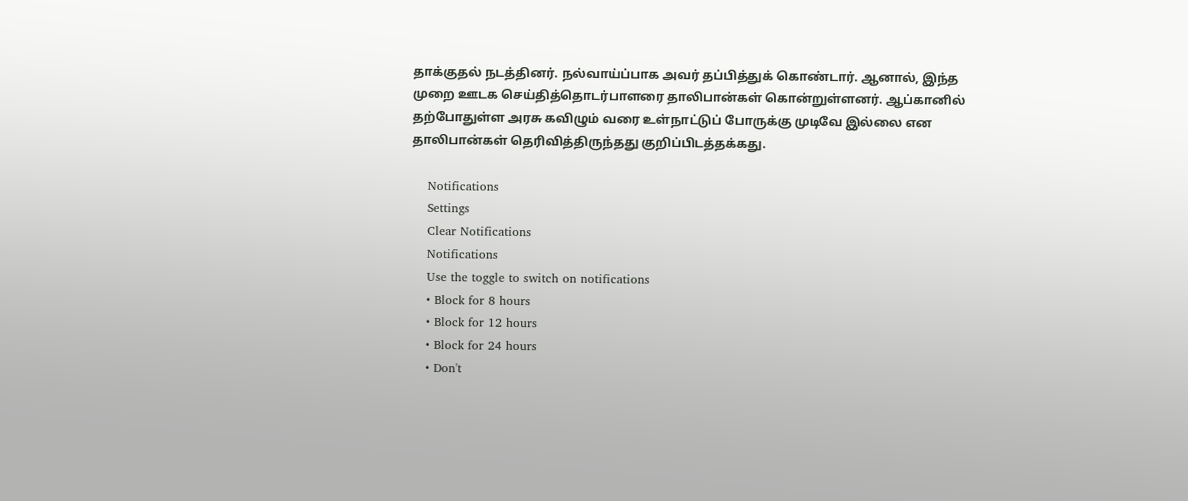தாக்குதல் நடத்தினர். நல்வாய்ப்பாக அவர் தப்பித்துக் கொண்டார். ஆனால், இந்த முறை ஊடக செய்தித்தொடர்பாளரை தாலிபான்கள் கொன்றுள்ளனர். ஆப்கானில் தற்போதுள்ள அரசு கவிழும் வரை உள்நாட்டுப் போருக்கு முடிவே இல்லை என தாலிபான்கள் தெரிவித்திருந்தது குறிப்பிடத்தக்கது.

    Notifications
    Settings
    Clear Notifications
    Notifications
    Use the toggle to switch on notifications
    • Block for 8 hours
    • Block for 12 hours
    • Block for 24 hours
    • Don't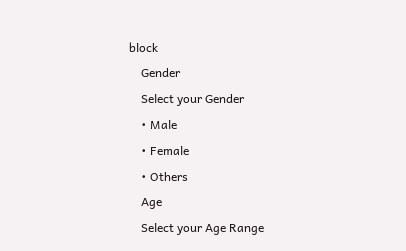block
    Gender
    Select your Gender
    • Male
    • Female
    • Others
    Age
    Select your Age Range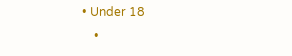• Under 18
    •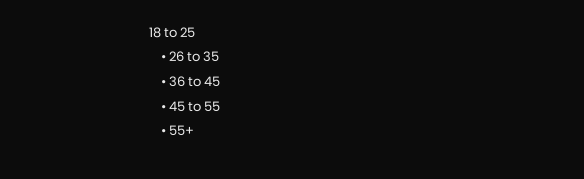18 to 25
    • 26 to 35
    • 36 to 45
    • 45 to 55
    • 55+